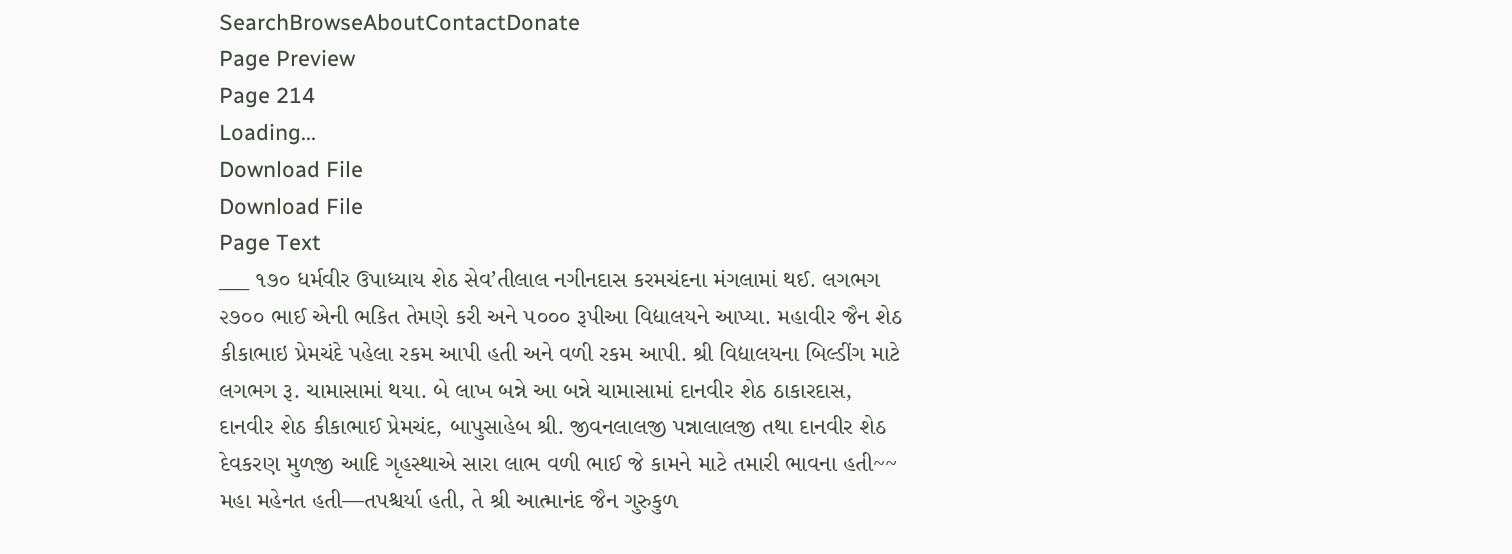SearchBrowseAboutContactDonate
Page Preview
Page 214
Loading...
Download File
Download File
Page Text
___ ૧૭૦ ધર્મવીર ઉપાધ્યાય શેઠ સેવ’તીલાલ નગીનદાસ કરમચંદના મંગલામાં થઈ. લગભગ ૨૭૦૦ ભાઈ એની ભકિત તેમણે કરી અને ૫૦૦૦ રૂપીઆ વિદ્યાલયને આપ્યા. મહાવીર જૈન શેઠ કીકાભાઇ પ્રેમચંદે પહેલા રકમ આપી હતી અને વળી રકમ આપી. શ્રી વિદ્યાલયના બિલ્ડીંગ માટે લગભગ રૂ. ચામાસામાં થયા. બે લાખ બન્ને આ બન્ને ચામાસામાં દાનવીર શેઠ ઠાકારદાસ, દાનવીર શેઠ કીકાભાઈ પ્રેમચંદ, બાપુસાહેબ શ્રી. જીવનલાલજી પન્નાલાલજી તથા દાનવીર શેઠ દેવકરણ મુળજી આદિ ગૃહસ્થાએ સારા લાભ વળી ભાઈ જે કામને માટે તમારી ભાવના હતી~~ મહા મહેનત હતી—તપશ્ચર્યા હતી, તે શ્રી આત્માનંદ જૈન ગુરુકુળ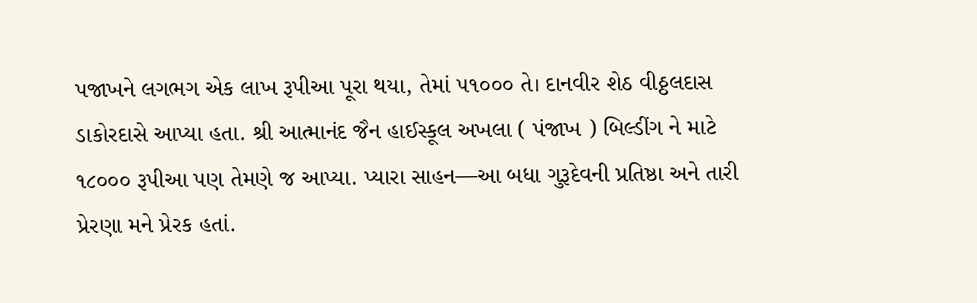પજાખને લગભગ એક લાખ રૂપીઆ પૂરા થયા, તેમાં ૫૧૦૦૦ તે। દાનવીર શેઠ વીઠ્ઠલદાસ ડાકોરદાસે આપ્યા હતા. શ્રી આત્માનંદ જૈન હાઈસ્કૂલ અખલા ( પંજાખ ) બિલ્ડીંગ ને માટે ૧૮૦૦૦ રૂપીઆ પણ તેમણે જ આપ્યા. પ્યારા સાહન—આ બધા ગુરૂદેવની પ્રતિષ્ઠા અને તારી પ્રેરણા મને પ્રેરક હતાં.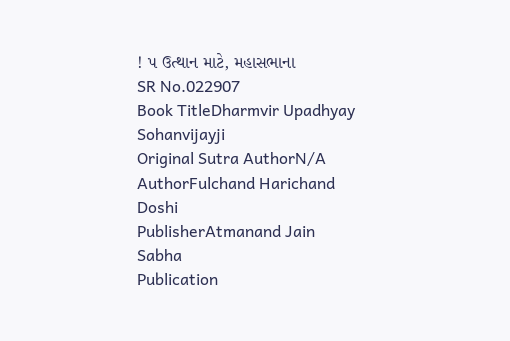! પ ઉત્થાન માટે, મહાસભાના
SR No.022907
Book TitleDharmvir Upadhyay Sohanvijayji
Original Sutra AuthorN/A
AuthorFulchand Harichand Doshi
PublisherAtmanand Jain Sabha
Publication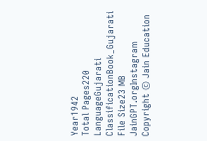Year1942
Total Pages220
LanguageGujarati
ClassificationBook_Gujarati
File Size23 MB
JainGPT.orgInstagram
Copyright © Jain Education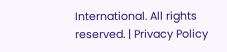International. All rights reserved. | Privacy Policy